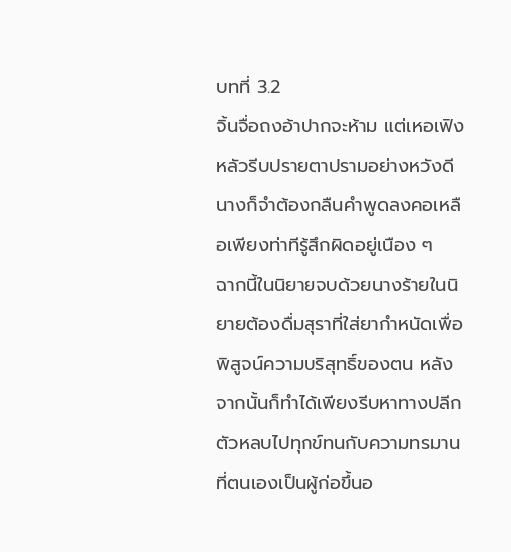บทที่ 3.2
จิ้นจื่อถงอ้าปากจะห้าม แต่เหอเฟิงหลัวรีบปรายตาปรามอย่างหวังดี นางก็จำต้องกลืนคำพูดลงคอเหลือเพียงท่าทีรู้สึกผิดอยู่เนือง ๆ
ฉากนี้ในนิยายจบด้วยนางร้ายในนิยายต้องดื่มสุราที่ใส่ยากำหนัดเพื่อพิสูจน์ความบริสุทธิ์ของตน หลังจากนั้นก็ทำได้เพียงรีบหาทางปลีกตัวหลบไปทุกข์ทนกับความทรมานที่ตนเองเป็นผู้ก่อขึ้นอ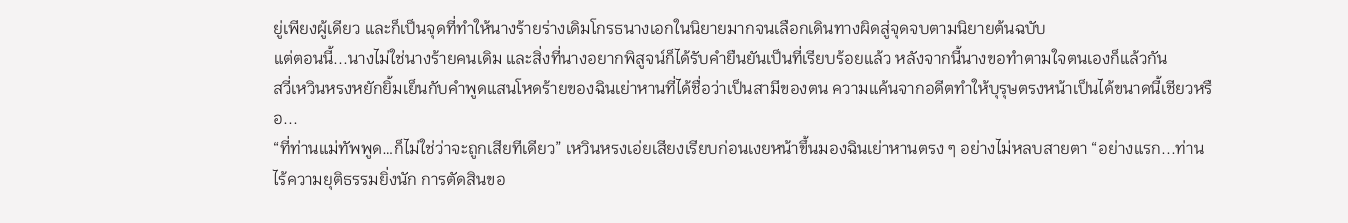ยู่เพียงผู้เดียว และก็เป็นจุดที่ทำให้นางร้ายร่างเดิมโกรธนางเอกในนิยายมากจนเลือกเดินทางผิดสู่จุดจบตามนิยายต้นฉบับ
แต่ตอนนี้...นางไม่ใช่นางร้ายคนเดิม และสิ่งที่นางอยากพิสูจน์ก็ได้รับคำยืนยันเป็นที่เรียบร้อยแล้ว หลังจากนี้นางขอทำตามใจตนเองก็แล้วกัน
สวี่เหวินหรงหยักยิ้มเย็นกับคำพูดแสนโหดร้ายของฉินเย่าหานที่ได้ชื่อว่าเป็นสามีของตน ความแค้นจากอดีตทำให้บุรุษตรงหน้าเป็นได้ขนาดนี้เชียวหรือ...
“ที่ท่านแม่ทัพพูด…ก็ไม่ใช่ว่าจะถูกเสียทีเดียว” เหวินหรงเอ่ยเสียงเรียบก่อนเงยหน้าขึ้นมองฉินเย่าหานตรง ๆ อย่างไม่หลบสายตา “อย่างแรก...ท่านไร้ความยุติธรรมยิ่งนัก การตัดสินขอ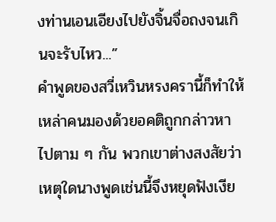งท่านเอนเอียงไปยังจิ้นจื่อถงจนเกินจะรับไหว...”
คำพูดของสวี่เหวินหรงครานี้ก็ทำให้เหล่าคนมองด้วยอคติถูกกล่าวหาไปตาม ๆ กัน พวกเขาต่างสงสัยว่าเหตุใดนางพูดเช่นนี้จึงหยุดฟังเงีย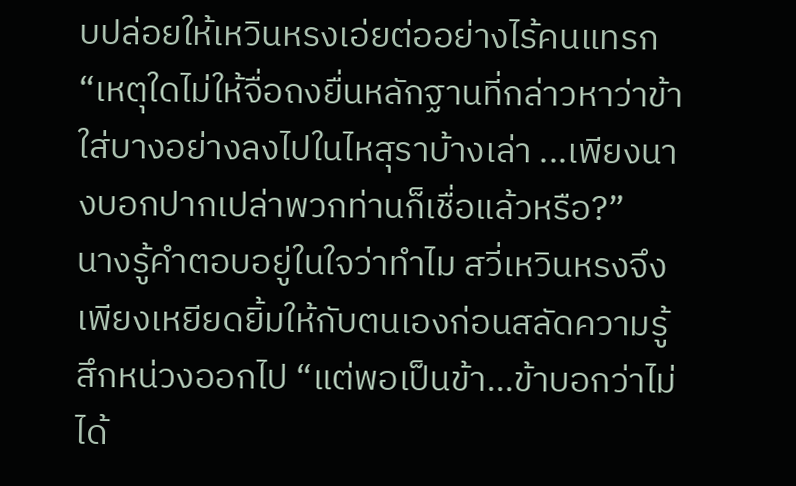บปล่อยให้เหวินหรงเอ่ยต่ออย่างไร้คนแทรก
“เหตุใดไม่ให้จื่อถงยื่นหลักฐานที่กล่าวหาว่าข้าใส่บางอย่างลงไปในไหสุราบ้างเล่า ...เพียงนางบอกปากเปล่าพวกท่านก็เชื่อแล้วหรือ?”
นางรู้คำตอบอยู่ในใจว่าทำไม สวี่เหวินหรงจึงเพียงเหยียดยิ้มให้กับตนเองก่อนสลัดความรู้สึกหน่วงออกไป “แต่พอเป็นข้า…ข้าบอกว่าไม่ได้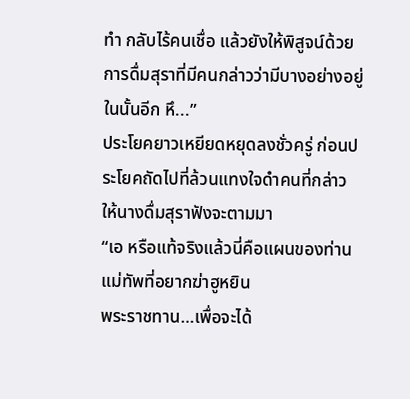ทำ กลับไร้คนเชื่อ แล้วยังให้พิสูจน์ด้วยการดื่มสุราที่มีคนกล่าวว่ามีบางอย่างอยู่ในนั้นอีก หึ...”
ประโยคยาวเหยียดหยุดลงชั่วครู่ ก่อนประโยคถัดไปที่ล้วนแทงใจดำคนที่กล่าวให้นางดื่มสุราฟังจะตามมา
“เอ หรือแท้จริงแล้วนี่คือแผนของท่านแม่ทัพที่อยากฆ่าฮูหยิน
พระราชทาน…เพื่อจะได้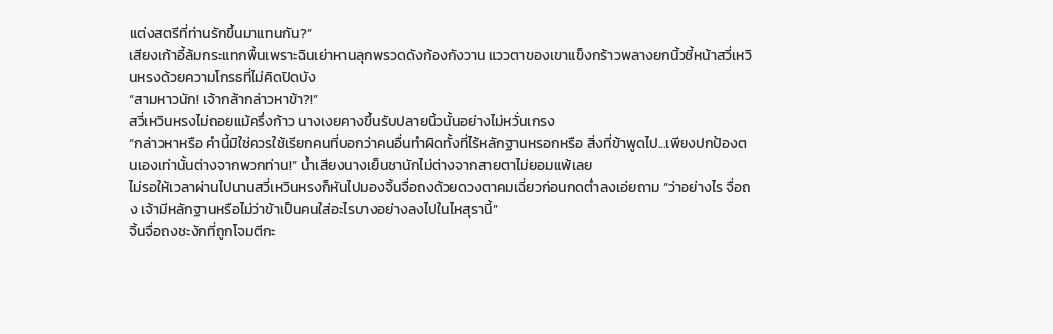แต่งสตรีที่ท่านรักขึ้นมาแทนกัน?”
เสียงเก้าอี้ล้มกระแทกพื้นเพราะฉินเย่าหานลุกพรวดดังก้องกังวาน แววตาของเขาแข็งกร้าวพลางยกนิ้วชี้หน้าสวี่เหวินหรงด้วยความโกรธที่ไม่คิดปิดบัง
“สามหาวนัก! เจ้ากล้ากล่าวหาข้า?!”
สวี่เหวินหรงไม่ถอยแม้ครึ่งก้าว นางเงยคางขึ้นรับปลายนิ้วนั้นอย่างไม่หวั่นเกรง
“กล่าวหาหรือ คำนี้มิใช่ควรใช้เรียกคนที่บอกว่าคนอื่นทำผิดทั้งที่ไร้หลักฐานหรอกหรือ สิ่งที่ข้าพูดไป...เพียงปกป้องตนเองเท่านั้นต่างจากพวกท่าน!” น้ำเสียงนางเย็นชานักไม่ต่างจากสายตาไม่ยอมแพ้เลย
ไม่รอให้เวลาผ่านไปนานสวี่เหวินหรงก็หันไปมองจิ้นจื่อถงด้วยดวงตาคมเฉี่ยวก่อนกดต่ำลงเอ่ยถาม “ว่าอย่างไร จื่อถง เจ้ามีหลักฐานหรือไม่ว่าข้าเป็นคนใส่อะไรบางอย่างลงไปในไหสุรานี้”
จิ้นจื่อถงชะงักที่ถูกโจมตีกะ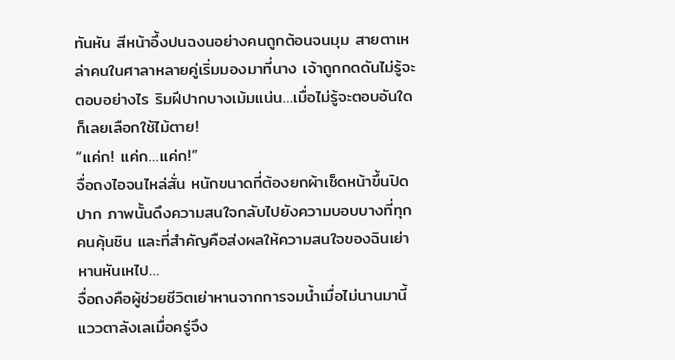ทันหัน สีหน้าอึ้งปนฉงนอย่างคนถูกต้อนจนมุม สายตาเหล่าคนในศาลาหลายคู่เริ่มมองมาที่นาง เจ้าถูกกดดันไม่รู้จะตอบอย่างไร ริมฝีปากบางเม้มแน่น…เมื่อไม่รู้จะตอบอันใดก็เลยเลือกใช้ไม้ตาย!
“แค่ก! แค่ก…แค่ก!”
จื่อถงไอจนไหล่สั่น หนักขนาดที่ต้องยกผ้าเช็ดหน้าขึ้นปิดปาก ภาพนั้นดึงความสนใจกลับไปยังความบอบบางที่ทุกคนคุ้นชิน และที่สำคัญคือส่งผลให้ความสนใจของฉินเย่าหานหันเหไป…
จื่อถงคือผู้ช่วยชีวิตเย่าหานจากการจมน้ำเมื่อไม่นานมานี้ แววตาลังเลเมื่อครู่จึง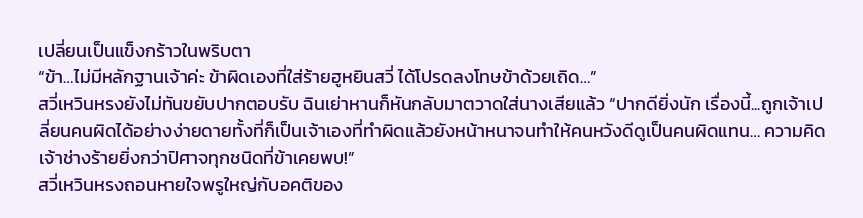เปลี่ยนเป็นแข็งกร้าวในพริบตา
“ข้า…ไม่มีหลักฐานเจ้าค่ะ ข้าผิดเองที่ใส่ร้ายฮูหยินสวี่ ได้โปรดลงโทษข้าด้วยเถิด…”
สวี่เหวินหรงยังไม่ทันขยับปากตอบรับ ฉินเย่าหานก็หันกลับมาตวาดใส่นางเสียแล้ว “ปากดียิ่งนัก เรื่องนี้...ถูกเจ้าเปลี่ยนคนผิดได้อย่างง่ายดายทั้งที่ก็เป็นเจ้าเองที่ทำผิดแล้วยังหน้าหนาจนทำให้คนหวังดีดูเป็นคนผิดแทน… ความคิดเจ้าช่างร้ายยิ่งกว่าปิศาจทุกชนิดที่ข้าเคยพบ!”
สวี่เหวินหรงถอนหายใจพรูใหญ่กับอคติของ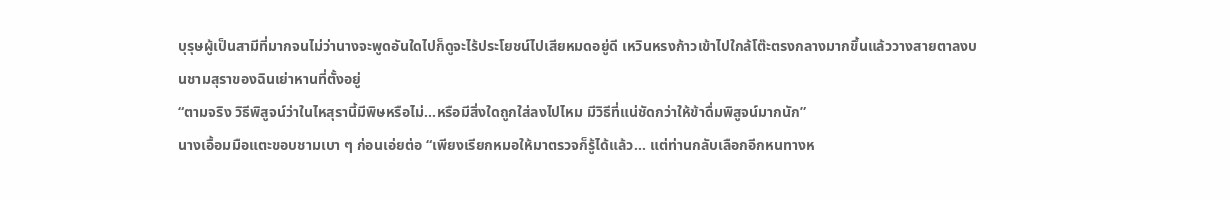บุรุษผู้เป็นสามีที่มากจนไม่ว่านางจะพูดอันใดไปก็ดูจะไร้ประโยชน์ไปเสียหมดอยู่ดี เหวินหรงก้าวเข้าไปใกล้โต๊ะตรงกลางมากขึ้นแล้ววางสายตาลงบนชามสุราของฉินเย่าหานที่ตั้งอยู่
“ตามจริง วิธีพิสูจน์ว่าในไหสุรานี้มีพิษหรือไม่…หรือมีสิ่งใดถูกใส่ลงไปไหม มีวิธีที่แน่ชัดกว่าให้ข้าดื่มพิสูจน์มากนัก”
นางเอื้อมมือแตะขอบชามเบา ๆ ก่อนเอ่ยต่อ “เพียงเรียกหมอให้มาตรวจก็รู้ได้แล้ว... แต่ท่านกลับเลือกอีกหนทางห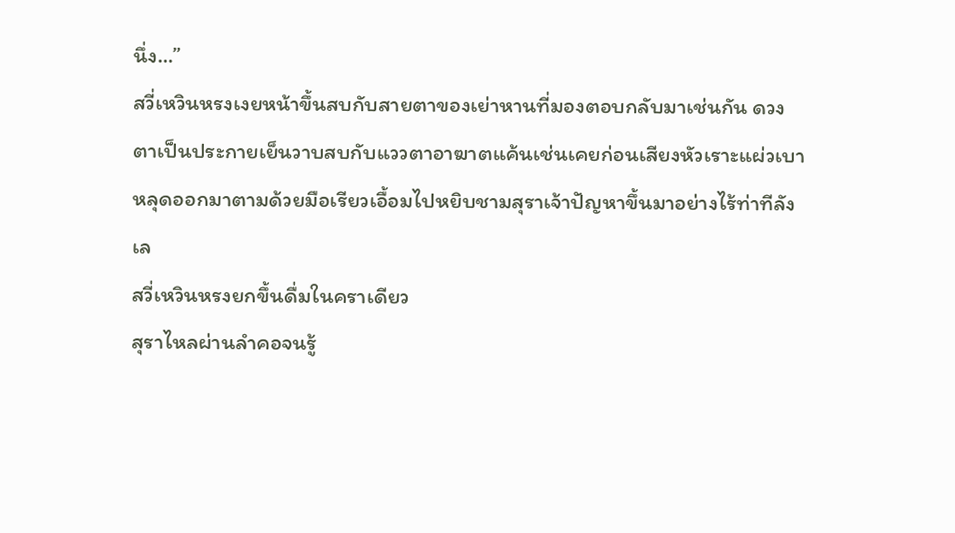นึ่ง…”
สวี่เหวินหรงเงยหน้าขึ้นสบกับสายตาของเย่าหานที่มองตอบกลับมาเช่นกัน ดวงตาเป็นประกายเย็นวาบสบกับแววตาอาฆาตแค้นเช่นเคยก่อนเสียงหัวเราะแผ่วเบาหลุดออกมาตามด้วยมือเรียวเอื้อมไปหยิบชามสุราเจ้าปัญหาขึ้นมาอย่างไร้ท่าทีลังเล
สวี่เหวินหรงยกขึ้นดื่มในคราเดียว
สุราไหลผ่านลำคอจนรู้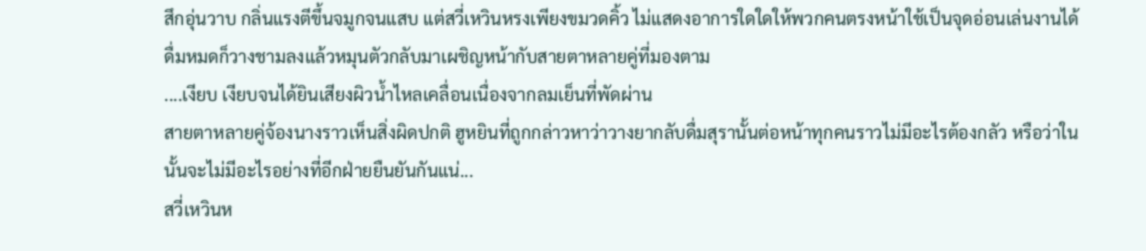สึกอุ่นวาบ กลิ่นแรงตีขึ้นจมูกจนแสบ แต่สวี่เหวินหรงเพียงขมวดคิ้ว ไม่แสดงอาการใดใดให้พวกคนตรงหน้าใช้เป็นจุดอ่อนเล่นงานได้ ดื่มหมดก็วางชามลงแล้วหมุนตัวกลับมาเผชิญหน้ากับสายตาหลายคู่ที่มองตาม
....เงียบ เงียบจนได้ยินเสียงผิวน้ำไหลเคลื่อนเนื่องจากลมเย็นที่พัดผ่าน
สายตาหลายคู่จ้องนางราวเห็นสิ่งผิดปกติ ฮูหยินที่ถูกกล่าวหาว่าวางยากลับดื่มสุรานั้นต่อหน้าทุกคนราวไม่มีอะไรต้องกลัว หรือว่าในนั้นจะไม่มีอะไรอย่างที่อีกฝ่ายยืนยันกันแน่...
สวี่เหวินห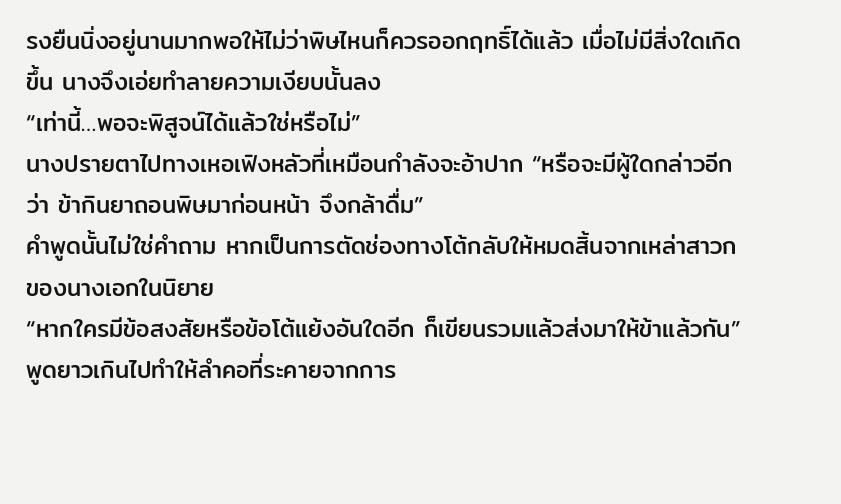รงยืนนิ่งอยู่นานมากพอให้ไม่ว่าพิษไหนก็ควรออกฤทธิ์ได้แล้ว เมื่อไม่มีสิ่งใดเกิดขึ้น นางจึงเอ่ยทำลายความเงียบนั้นลง
“เท่านี้…พอจะพิสูจน์ได้แล้วใช่หรือไม่”
นางปรายตาไปทางเหอเฟิงหลัวที่เหมือนกำลังจะอ้าปาก “หรือจะมีผู้ใดกล่าวอีกว่า ข้ากินยาถอนพิษมาก่อนหน้า จึงกล้าดื่ม”
คำพูดนั้นไม่ใช่คำถาม หากเป็นการตัดช่องทางโต้กลับให้หมดสิ้นจากเหล่าสาวกของนางเอกในนิยาย
“หากใครมีข้อสงสัยหรือข้อโต้แย้งอันใดอีก ก็เขียนรวมแล้วส่งมาให้ข้าแล้วกัน”
พูดยาวเกินไปทำให้ลำคอที่ระคายจากการ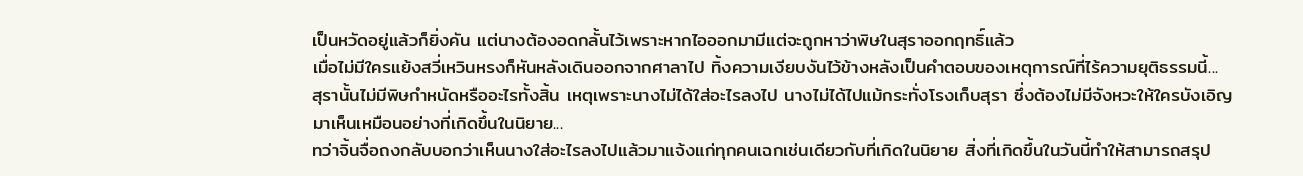เป็นหวัดอยู่แล้วก็ยิ่งคัน แต่นางต้องอดกลั้นไว้เพราะหากไอออกมามีแต่จะถูกหาว่าพิษในสุราออกฤทธิ์แล้ว
เมื่อไม่มีใครแย้งสวี่เหวินหรงก็หันหลังเดินออกจากศาลาไป ทิ้งความเงียบงันไว้ข้างหลังเป็นคำตอบของเหตุการณ์ที่ไร้ความยุติธรรมนี้...
สุรานั้นไม่มีพิษกำหนัดหรืออะไรทั้งสิ้น เหตุเพราะนางไม่ได้ใส่อะไรลงไป นางไม่ได้ไปแม้กระทั่งโรงเก็บสุรา ซึ่งต้องไม่มีจังหวะให้ใครบังเอิญมาเห็นเหมือนอย่างที่เกิดขึ้นในนิยาย...
ทว่าจิ้นจื่อถงกลับบอกว่าเห็นนางใส่อะไรลงไปแล้วมาแจ้งแก่ทุกคนเฉกเช่นเดียวกับที่เกิดในนิยาย สิ่งที่เกิดขึ้นในวันนี้ทำให้สามารถสรุป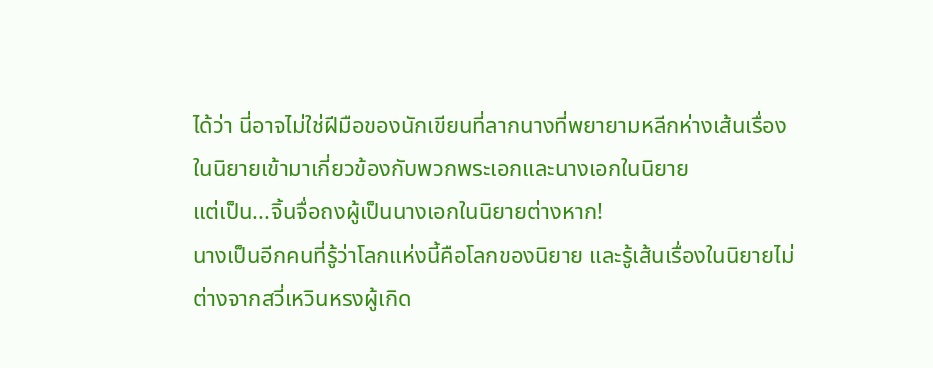ได้ว่า นี่อาจไม่ใช่ฝีมือของนักเขียนที่ลากนางที่พยายามหลีกห่างเส้นเรื่องในนิยายเข้ามาเกี่ยวข้องกับพวกพระเอกและนางเอกในนิยาย
แต่เป็น...จิ้นจื่อถงผู้เป็นนางเอกในนิยายต่างหาก!
นางเป็นอีกคนที่รู้ว่าโลกแห่งนี้คือโลกของนิยาย และรู้เส้นเรื่องในนิยายไม่ต่างจากสวี่เหวินหรงผู้เกิด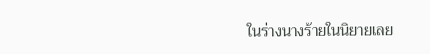ในร่างนางร้ายในนิยายเลย